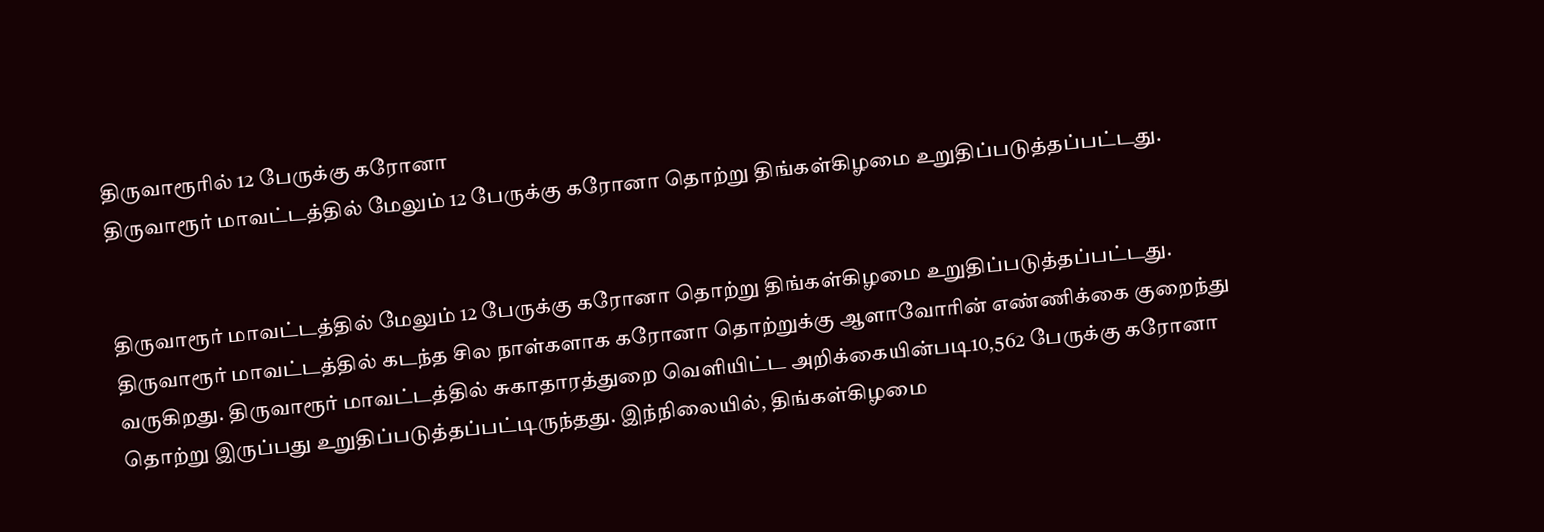திருவாரூரில் 12 பேருக்கு கரோனா
திருவாரூர் மாவட்டத்தில் மேலும் 12 பேருக்கு கரோனா தொற்று திங்கள்கிழமை உறுதிப்படுத்தப்பட்டது.


திருவாரூர் மாவட்டத்தில் மேலும் 12 பேருக்கு கரோனா தொற்று திங்கள்கிழமை உறுதிப்படுத்தப்பட்டது.
திருவாரூர் மாவட்டத்தில் கடந்த சில நாள்களாக கரோனா தொற்றுக்கு ஆளாவோரின் எண்ணிக்கை குறைந்து வருகிறது. திருவாரூர் மாவட்டத்தில் சுகாதாரத்துறை வெளியிட்ட அறிக்கையின்படி10,562 பேருக்கு கரோனா தொற்று இருப்பது உறுதிப்படுத்தப்பட்டிருந்தது. இந்நிலையில், திங்கள்கிழமை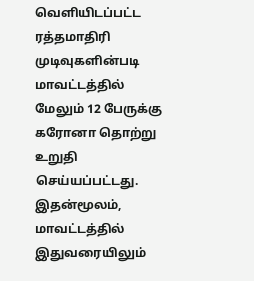வெளியிடப்பட்ட ரத்தமாதிரி முடிவுகளின்படி மாவட்டத்தில் மேலும் 12 பேருக்கு கரோனா தொற்று உறுதி செய்யப்பட்டது.
இதன்மூலம், மாவட்டத்தில் இதுவரையிலும்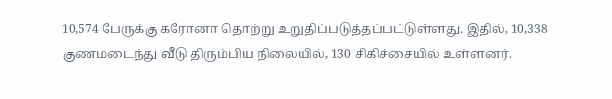10,574 பேருக்கு கரோனா தொற்று உறுதிப்படுத்தப்பட்டுள்ளது. இதில், 10,338 குணமடைந்து வீடு திரும்பிய நிலையில், 130 சிகிச்சையில் உள்ளனர்.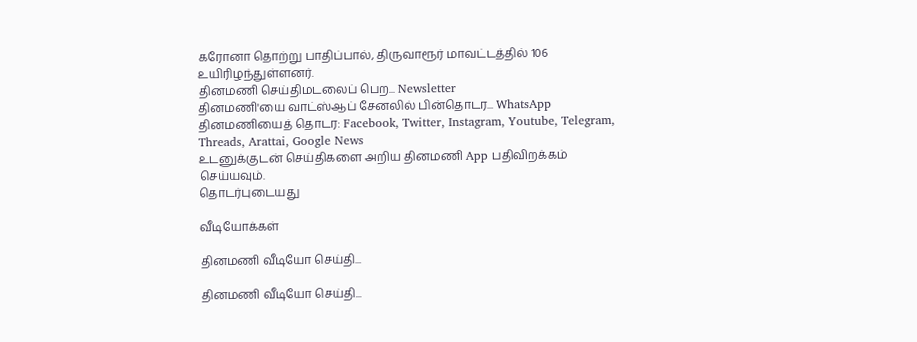கரோனா தொற்று பாதிப்பால், திருவாரூர் மாவட்டத்தில் 106 உயிரிழந்துள்ளனர்.
தினமணி செய்திமடலைப் பெற... Newsletter
தினமணி'யை வாட்ஸ்ஆப் சேனலில் பின்தொடர... WhatsApp
தினமணியைத் தொடர: Facebook, Twitter, Instagram, Youtube, Telegram, Threads, Arattai, Google News
உடனுக்குடன் செய்திகளை அறிய தினமணி App பதிவிறக்கம் செய்யவும்.
தொடர்புடையது

வீடியோக்கள்

தினமணி வீடியோ செய்தி...

தினமணி வீடியோ செய்தி...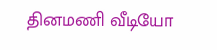தினமணி வீடியோ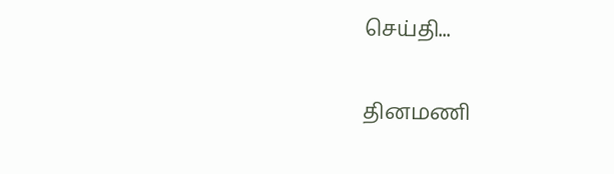செய்தி...

தினமணி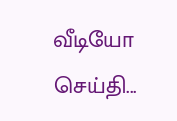வீடியோ செய்தி...